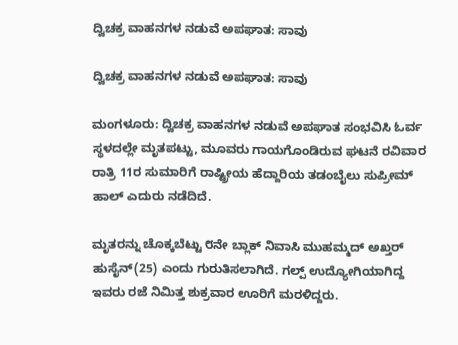ದ್ವಿಚಕ್ರ ವಾಹನಗಳ ನಡುವೆ ಅಪಘಾತ: ಸಾವು

ದ್ವಿಚಕ್ರ ವಾಹನಗಳ ನಡುವೆ ಅಪಘಾತ: ಸಾವು

ಮಂಗಳೂರು: ದ್ವಿಚಕ್ರ ವಾಹನಗಳ ನಡುವೆ ಅಪಘಾತ ಸಂಭವಿಸಿ ಓರ್ವ ಸ್ಥಳದಲ್ಲೇ ಮೃತಪಟ್ಟು, ಮೂವರು ಗಾಯಗೊಂಡಿರುವ ಘಟನೆ ರವಿವಾರ ರಾತ್ರಿ 11ರ ಸುಮಾರಿಗೆ ರಾಷ್ಟ್ರೀಯ ಹೆದ್ದಾರಿಯ ತಡಂಬೈಲು ಸುಪ್ರೀಮ್ ಹಾಲ್ ಎದುರು ನಡೆದಿದೆ.

ಮೃತರನ್ನು ಚೊಕ್ಕಬೆಟ್ಟು ೮ನೇ ಬ್ಲಾಕ್ ನಿವಾಸಿ ಮುಹಮ್ಮದ್ ಅಖ್ತರ್ ಹುಸೈನ್(25) ಎಂದು ಗುರುತಿಸಲಾಗಿದೆ. ಗಲ್ಪ್ ಉದ್ಯೋಗಿಯಾಗಿದ್ದ ಇವರು ರಜೆ ನಿಮಿತ್ತ ಶುಕ್ರವಾರ ಊರಿಗೆ ಮರಳಿದ್ದರು.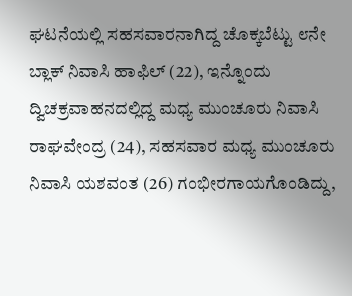ಘಟನೆಯಲ್ಲಿ ಸಹಸವಾರನಾಗಿದ್ದ ಚೊಕ್ಕಬೆಟ್ಟು ೮ನೇ ಬ್ಲಾಕ್ ನಿವಾಸಿ ಹಾಫಿಲ್ (22), ಇನ್ನೊಂದು ದ್ವಿಚಕ್ರವಾಹನದಲ್ಲಿದ್ದ ಮಧ್ಯ ಮುಂಚೂರು ನಿವಾಸಿ ರಾಘವೇಂದ್ರ (24), ಸಹಸವಾರ ಮಧ್ಯ ಮುಂಚೂರು ನಿವಾಸಿ ಯಶವಂತ (26) ಗಂಭೀರಗಾಯಗೊಂಡಿದ್ದು,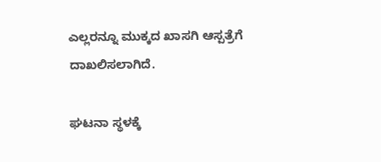ಎಲ್ಲರನ್ನೂ ಮುಕ್ಕದ ಖಾಸಗಿ ಆಸ್ಪತ್ರೆಗೆ ದಾಖಲಿಸಲಾಗಿದೆ.

ಘಟನಾ ಸ್ಥಳಕ್ಕೆ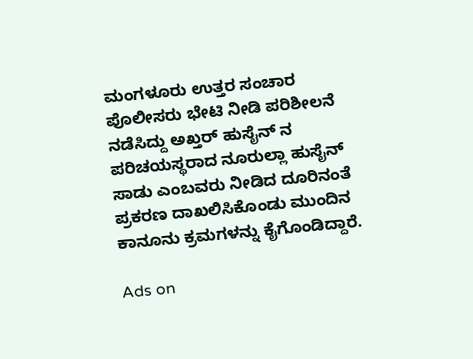ಮಂಗಳೂರು ಉತ್ತರ ಸಂಚಾರ ಪೊಲೀಸರು ಭೇಟಿ ನೀಡಿ ಪರಿಶೀಲನೆ ನಡೆಸಿದ್ದು ಅಖ್ತರ್ ಹುಸೈನ್ ನ ಪರಿಚಯಸ್ಥರಾದ ನೂರುಲ್ಲಾ ಹುಸೈನ್ ಸಾಡು ಎಂಬವರು ನೀಡಿದ ದೂರಿನಂತೆ ಪ್ರಕರಣ ದಾಖಲಿಸಿಕೊಂಡು ಮುಂದಿನ ಕಾನೂನು ಕ್ರಮಗಳನ್ನು ಕೈಗೊಂಡಿದ್ದಾರೆ.

Ads on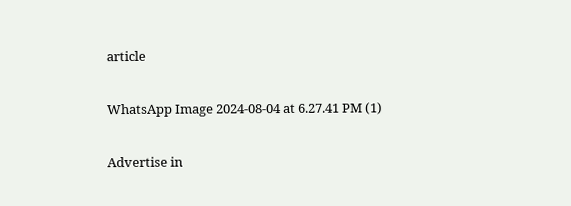article

WhatsApp Image 2024-08-04 at 6.27.41 PM (1)

Advertise in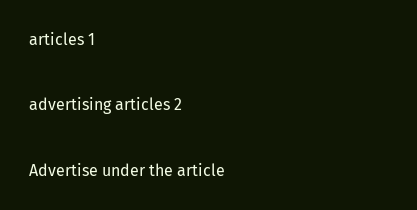articles 1

advertising articles 2

Advertise under the article